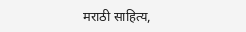मराठी साहित्य,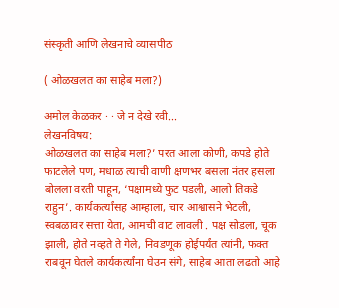संस्कृती आणि लेखनाचे व्यासपीठ

( ओळखलत का साहेब मला?)

अमोल केळकर · · जे न देखे रवी...
लेखनविषय:
ओळखलत का साहेब मला?’ परत आला कोणी, कपडे होते फाटलेले पण, मधाळ त्याची वाणी क्षणभर बसला नंतर हसला बोलला वरती पाहून, ‘पक्षामध्ये फुट पडली, आलो तिकडे राहुन’. कार्यकर्त्यांसह आम्हाला, चार आश्वासने भेटली, स्वबळावर सत्ता येता, आमची वाट लावली . पक्ष सोडला, चूक झाली, होते नव्हते ते गेले, निवडणूक होईपर्यंत त्यांनी, फक्त राबवून घेतले कार्यकर्त्यांना घेउन संगे, साहेब आता लढतो आहे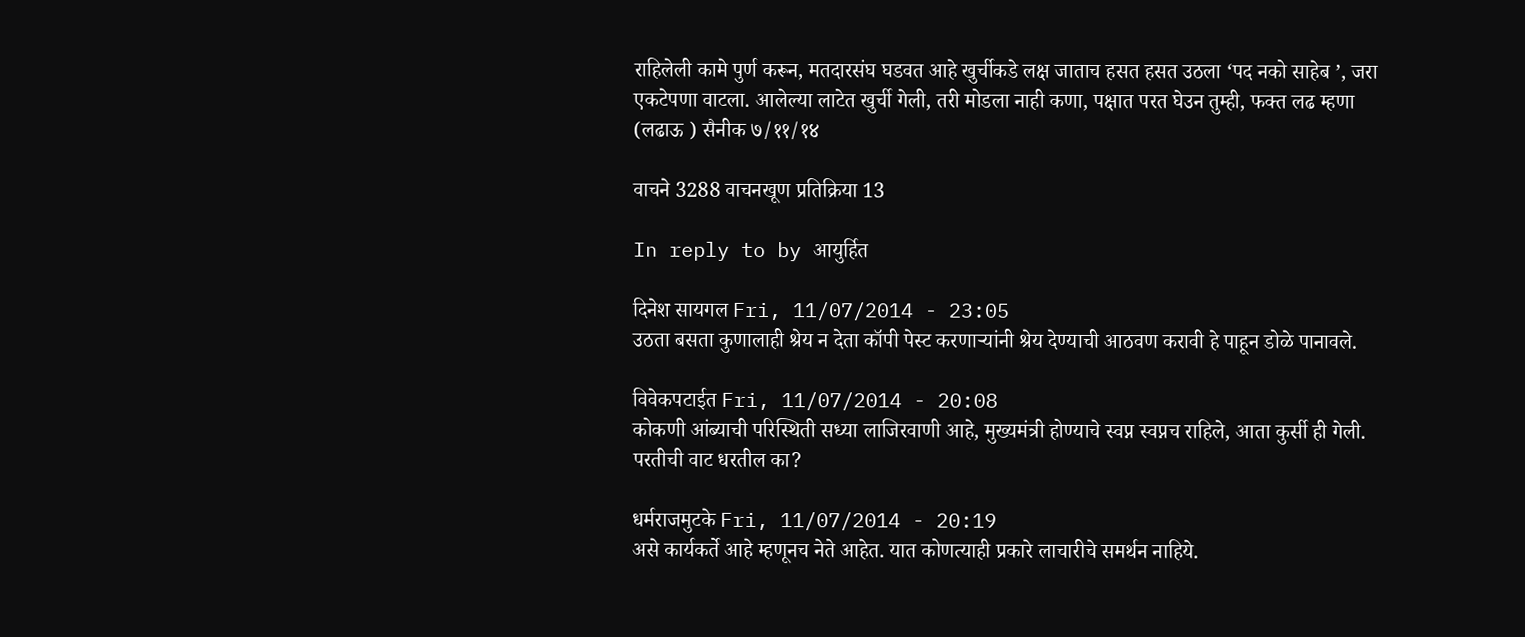राहिलेली कामे पुर्ण करून, मतदारसंघ घडवत आहे खुर्चीकडे लक्ष जाताच हसत हसत उठला ‘पद नको साहेब ’, जरा एकटेपणा वाटला. आलेल्या लाटेत खुर्ची गेली, तरी मोडला नाही कणा, पक्षात परत घेउन तुम्ही, फक्‍त लढ म्हणा (लढाऊ ) सैनीक ७/११/१४

वाचने 3288 वाचनखूण प्रतिक्रिया 13

In reply to by आयुर्हित

दिनेश सायगल Fri, 11/07/2014 - 23:05
उठता बसता कुणालाही श्रेय न देता कॉपी पेस्ट करणार्‍यांनी श्रेय देण्याची आठवण करावी हे पाहून डोळे पानावले.

विवेकपटाईत Fri, 11/07/2014 - 20:08
कोकणी आंब्याची परिस्थिती सध्या लाजिरवाणी आहे, मुख्यमंत्री होण्याचे स्वप्न स्वप्नच राहिले, आता कुर्सी ही गेली. परतीची वाट धरतील का?

धर्मराजमुटके Fri, 11/07/2014 - 20:19
असे कार्यकर्ते आहे म्हणूनच नेते आहेत. यात कोणत्याही प्रकारे लाचारीचे समर्थन नाहिये.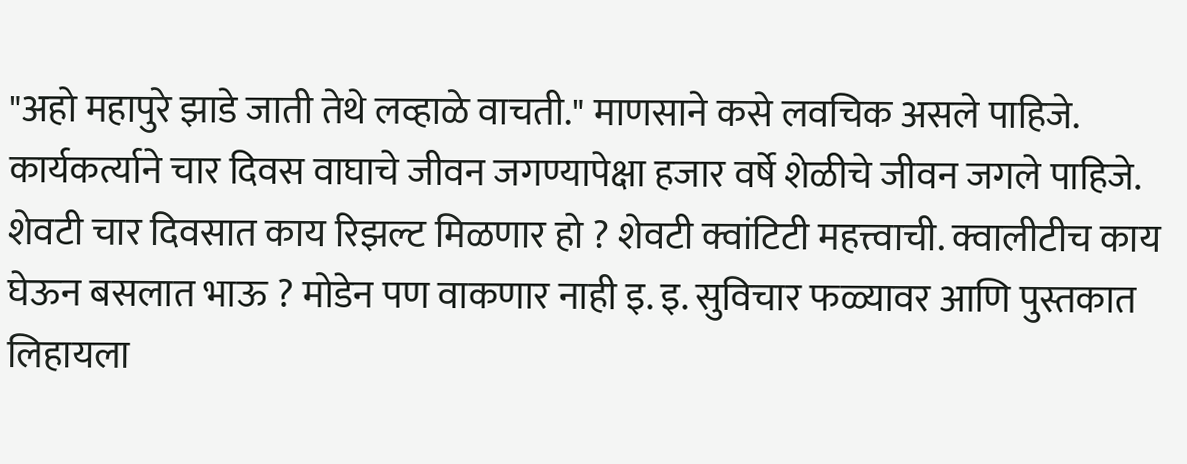"अहो महापुरे झाडे जाती तेथे लव्हाळे वाचती." माणसाने कसे लवचिक असले पाहिजे. कार्यकर्त्याने चार दिवस वाघाचे जीवन जगण्यापेक्षा हजार वर्षे शेळीचे जीवन जगले पाहिजे. शेवटी चार दिवसात काय रिझल्ट मिळणार हो ? शेवटी क्वांटिटी महत्त्वाची. क्वालीटीच काय घेऊन बसलात भाऊ ? मोडेन पण वाकणार नाही इ. इ. सुविचार फळ्यावर आणि पुस्तकात लिहायला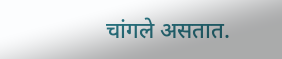चांगले असतात.